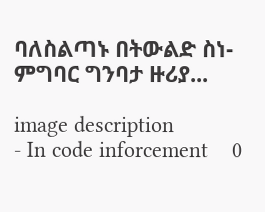ባለስልጣኑ በትውልድ ስነ-ምግባር ግንባታ ዙሪያ...

image description
- In code inforcement    0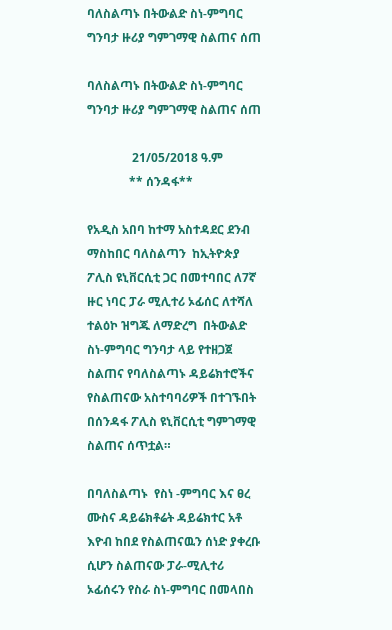ባለስልጣኑ በትውልድ ስነ-ምግባር ግንባታ ዙሪያ ግምገማዊ ስልጠና ሰጠ

ባለስልጣኑ በትውልድ ስነ-ምግባር ግንባታ ዙሪያ ግምገማዊ ስልጠና ሰጠ

               21/05/2018 ዓ.ም
              ** ሰንዳፋ**

የአዲስ አበባ ከተማ አስተዳደር ደንብ ማስከበር ባለስልጣን  ከኢትዮጵያ ፖሊስ ዩኒቨርሲቲ ጋር በመተባበር ለ7ኛ ዙር ነባር ፓራ ሚሊተሪ ኦፊሰር ለተሻለ ተልዕኮ ዝግጁ ለማድረግ  በትውልድ ስነ-ምግባር ግንባታ ላይ የተዘጋጀ ስልጠና የባለስልጣኑ ዳይሬክተሮችና የስልጠናው አስተባባሪዎች በተገኙበት በሰንዳፋ ፖሊስ ዩኒቨርሲቲ ግምገማዊ ስልጠና ሰጥቷል።

በባለስልጣኑ  የስነ -ምግባር እና ፀረ ሙስና ዳይሬክቶሬት ዳይሬክተር አቶ እዮብ ከበደ የስልጠናዉን ሰነድ ያቀረቡ ሲሆን ስልጠናው ፓራ-ሚሊተሪ ኦፊሰሩን የስራ ስነ-ምግባር በመላበስ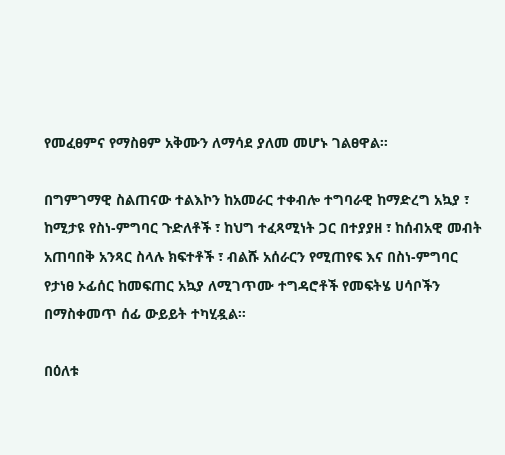የመፈፀምና የማስፀም አቅሙን ለማሳደ ያለመ መሆኑ ገልፀዋል።

በግምገማዊ ስልጠናው ተልእኮን ከአመራር ተቀብሎ ተግባራዊ ከማድረግ አኳያ ፣ ከሚታዩ የስነ-ምግባር ጉድለቶች ፣ ከህግ ተፈጻሚነት ጋር በተያያዘ ፣ ከሰብአዊ መብት አጠባበቅ አንጻር ስላሉ ክፍተቶች ፣ ብልሹ አሰራርን የሚጠየፍ እና በስነ-ምግባር የታነፀ ኦፊሰር ከመፍጠር አኳያ ለሚገጥሙ ተግዳሮቶች የመፍትሄ ሀሳቦችን በማስቀመጥ ሰፊ ውይይት ተካሂዷል።

በዕለቱ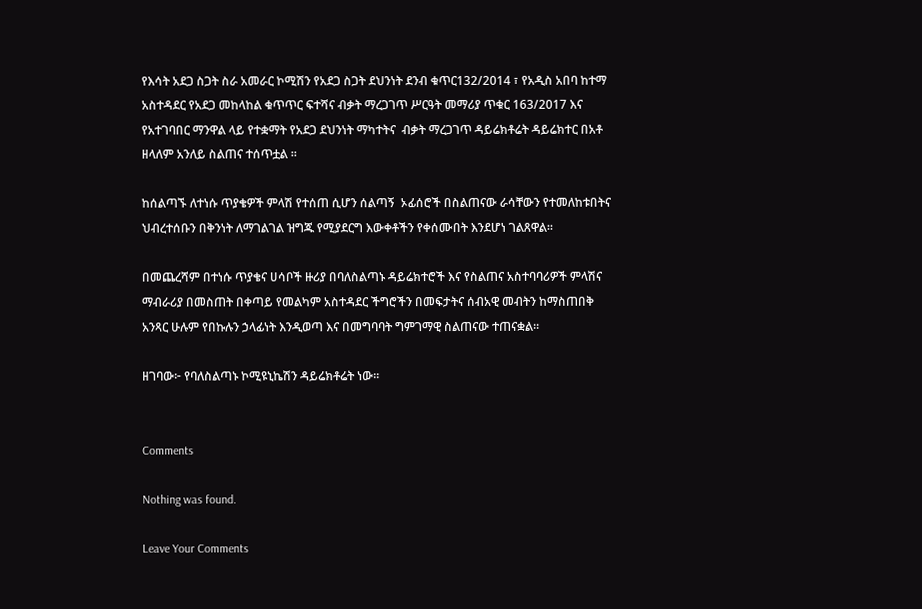የእሳት አደጋ ስጋት ስራ አመራር ኮሚሽን የአደጋ ስጋት ደህንነት ደንብ ቁጥር132/2014 ፣ የአዲስ አበባ ከተማ አስተዳደር የአደጋ መከላከል ቁጥጥር ፍተሻና ብቃት ማረጋገጥ ሥርዓት መማሪያ ጥቁር 163/2017 እና የአተገባበር ማንዋል ላይ የተቋማት የአደጋ ደህንነት ማካተትና  ብቃት ማረጋገጥ ዳይሬክቶሬት ዳይሬክተር በአቶ ዘላለም አንለይ ስልጠና ተሰጥቷል ።

ከሰልጣኙ ለተነሱ ጥያቄዎች ምላሽ የተሰጠ ሲሆን ሰልጣኝ  ኦፊሰሮች በስልጠናው ራሳቸውን የተመለከቱበትና   ህብረተሰቡን በቅንነት ለማገልገል ዝግጁ የሚያደርግ እውቀቶችን የቀሰሙበት እንደሆነ ገልጸዋል።

በመጨረሻም በተነሱ ጥያቄና ሀሳቦች ዙሪያ በባለስልጣኑ ዳይሬክተሮች እና የስልጠና አስተባባሪዎች ምላሽና ማብራሪያ በመስጠት በቀጣይ የመልካም አስተዳደር ችግሮችን በመፍታትና ሰብአዊ መብትን ከማስጠበቅ አንጻር ሁሉም የበኩሉን ኃላፊነት እንዲወጣ እና በመግባባት ግምገማዊ ስልጠናው ተጠናቋል።

ዘገባው፦ የባለስልጣኑ ኮሚዩኒኬሽን ዳይሬክቶሬት ነው።


Comments

Nothing was found.

Leave Your Comments